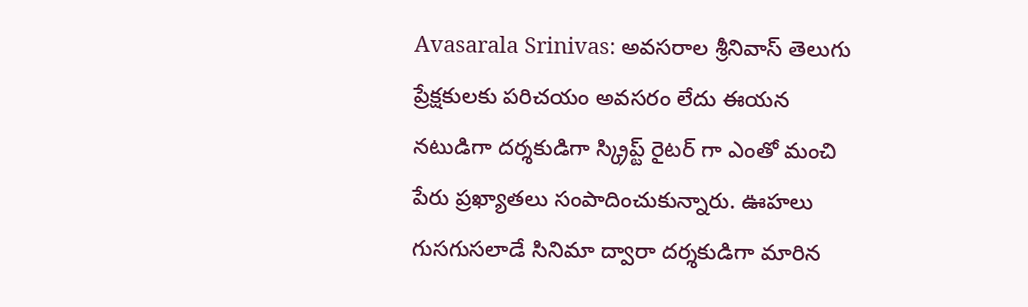Avasarala Srinivas: అవసరాల శ్రీనివాస్ తెలుగు ప్రేక్షకులకు పరిచయం అవసరం లేదు ఈయన నటుడిగా దర్శకుడిగా స్క్రిప్ట్ రైటర్ గా ఎంతో మంచి పేరు ప్రఖ్యాతలు సంపాదించుకున్నారు. ఊహలు గుసగుసలాడే సినిమా ద్వారా దర్శకుడిగా మారిన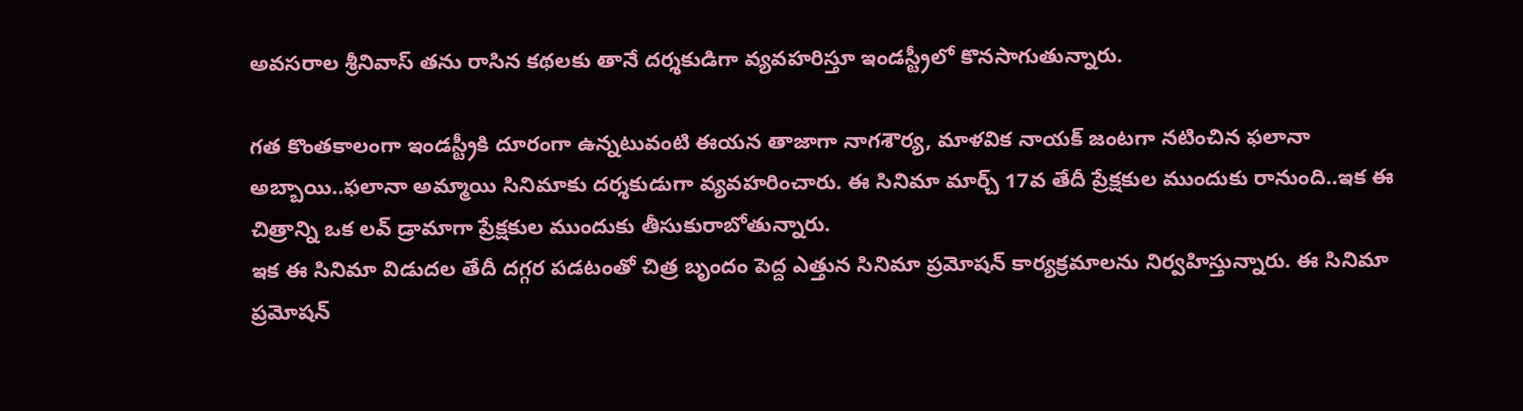అవసరాల శ్రీనివాస్ తను రాసిన కథలకు తానే దర్శకుడిగా వ్యవహరిస్తూ ఇండస్ట్రీలో కొనసాగుతున్నారు.

గత కొంతకాలంగా ఇండస్ట్రీకి దూరంగా ఉన్నటువంటి ఈయన తాజాగా నాగశౌర్య, మాళవిక నాయక్ జంటగా నటించిన ఫలానా అబ్బాయి..ఫలానా అమ్మాయి సినిమాకు దర్శకుడుగా వ్యవహరించారు. ఈ సినిమా మార్చ్ 17వ తేదీ ప్రేక్షకుల ముందుకు రానుంది..ఇక ఈ చిత్రాన్ని ఒక లవ్ డ్రామాగా ప్రేక్షకుల ముందుకు తీసుకురాబోతున్నారు.
ఇక ఈ సినిమా విడుదల తేదీ దగ్గర పడటంతో చిత్ర బృందం పెద్ద ఎత్తున సినిమా ప్రమోషన్ కార్యక్రమాలను నిర్వహిస్తున్నారు. ఈ సినిమా ప్రమోషన్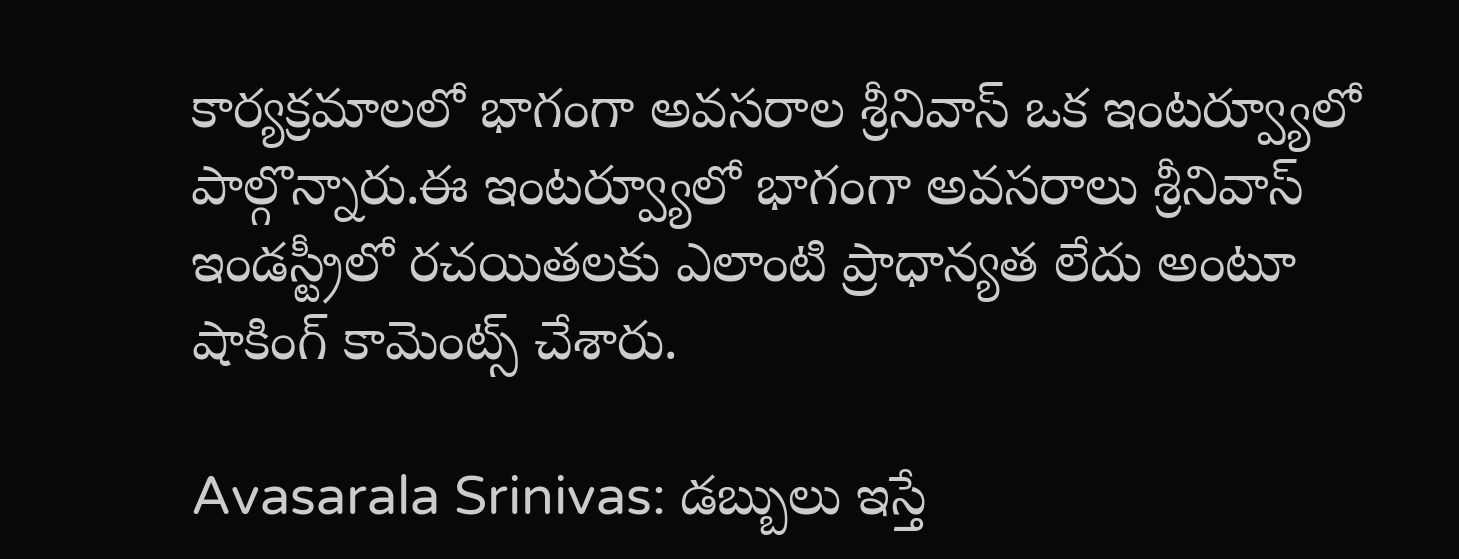కార్యక్రమాలలో భాగంగా అవసరాల శ్రీనివాస్ ఒక ఇంటర్వ్యూలో పాల్గొన్నారు.ఈ ఇంటర్వ్యూలో భాగంగా అవసరాలు శ్రీనివాస్ ఇండస్ట్రీలో రచయితలకు ఎలాంటి ప్రాధాన్యత లేదు అంటూ షాకింగ్ కామెంట్స్ చేశారు.

Avasarala Srinivas: డబ్బులు ఇస్తే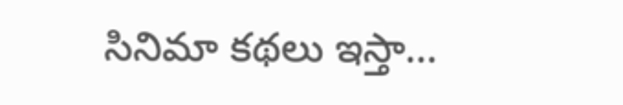సినిమా కథలు ఇస్తా…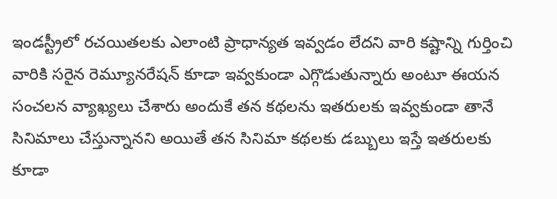ఇండస్ట్రీలో రచయితలకు ఎలాంటి ప్రాధాన్యత ఇవ్వడం లేదని వారి కష్టాన్ని గుర్తించి వారికి సరైన రెమ్యూనరేషన్ కూడా ఇవ్వకుండా ఎగ్గొడుతున్నారు అంటూ ఈయన సంచలన వ్యాఖ్యలు చేశారు అందుకే తన కథలను ఇతరులకు ఇవ్వకుండా తానే సినిమాలు చేస్తున్నానని అయితే తన సినిమా కథలకు డబ్బులు ఇస్తే ఇతరులకు కూడా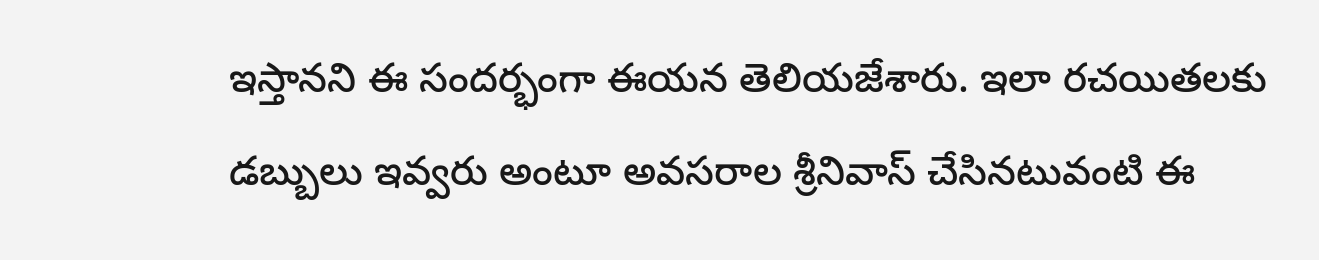ఇస్తానని ఈ సందర్భంగా ఈయన తెలియజేశారు. ఇలా రచయితలకు డబ్బులు ఇవ్వరు అంటూ అవసరాల శ్రీనివాస్ చేసినటువంటి ఈ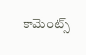కామెంట్స్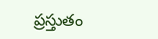ప్రస్తుతం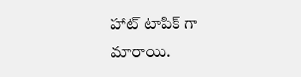హాట్ టాపిక్ గా మారాయి.